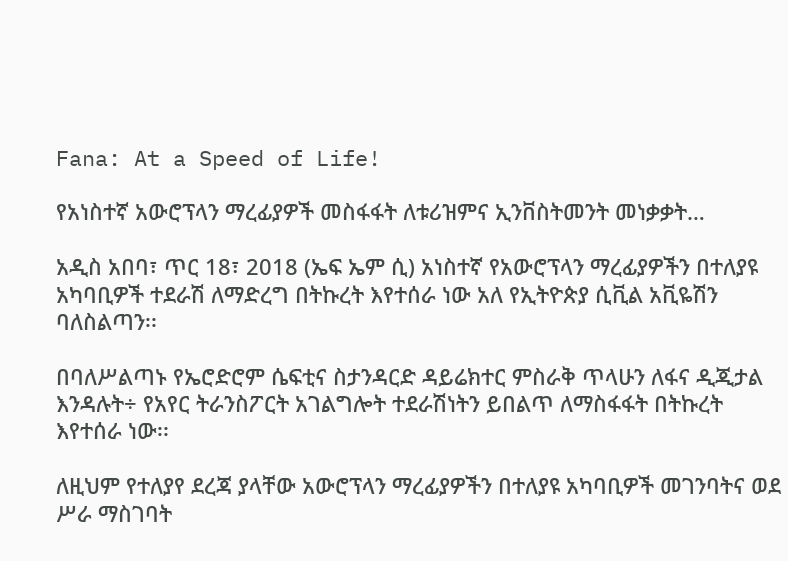Fana: At a Speed of Life!

የአነስተኛ አውሮፕላን ማረፊያዎች መስፋፋት ለቱሪዝምና ኢንቨስትመንት መነቃቃት…

አዲስ አበባ፣ ጥር 18፣ 2018 (ኤፍ ኤም ሲ) አነስተኛ የአውሮፕላን ማረፊያዎችን በተለያዩ አካባቢዎች ተደራሽ ለማድረግ በትኩረት እየተሰራ ነው አለ የኢትዮጵያ ሲቪል አቪዬሽን ባለስልጣን፡፡

በባለሥልጣኑ የኤሮድሮም ሴፍቲና ስታንዳርድ ዳይሬክተር ምስራቅ ጥላሁን ለፋና ዲጂታል እንዳሉት÷ የአየር ትራንስፖርት አገልግሎት ተደራሽነትን ይበልጥ ለማስፋፋት በትኩረት እየተሰራ ነው፡፡

ለዚህም የተለያየ ደረጃ ያላቸው አውሮፕላን ማረፊያዎችን በተለያዩ አካባቢዎች መገንባትና ወደ ሥራ ማስገባት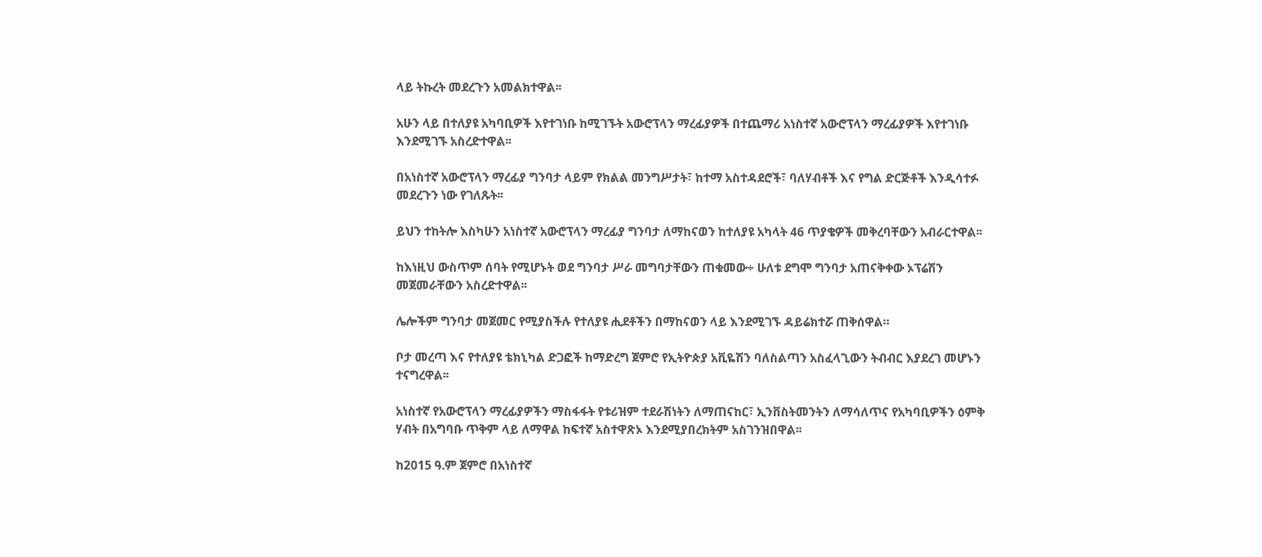ላይ ትኩረት መደረጉን አመልክተዋል፡፡

አሁን ላይ በተለያዩ አካባቢዎች እየተገነቡ ከሚገኙት አውሮፕላን ማረፊያዎች በተጨማሪ አነስተኛ አውሮፕላን ማረፊያዎች እየተገነቡ እንደሚገኙ አስረድተዋል፡፡

በአነስተኛ አውሮፕላን ማረፊያ ግንባታ ላይም የክልል መንግሥታት፣ ከተማ አስተዳደሮች፣ ባለሃብቶች እና የግል ድርጅቶች እንዲሳተፉ መደረጉን ነው የገለጹት፡፡

ይህን ተከትሎ እስካሁን አነስተኛ አውሮፕላን ማረፊያ ግንባታ ለማከናወን ከተለያዩ አካላት 46 ጥያቄዎች መቅረባቸውን አብራርተዋል፡፡

ከእነዚህ ውስጥም ሰባት የሚሆኑት ወደ ግንባታ ሥራ መግባታቸውን ጠቁመው÷ ሁለቱ ደግሞ ግንባታ አጠናቅቀው ኦፕሬሽን መጀመራቸውን አስረድተዋል፡፡

ሌሎችም ግንባታ መጀመር የሚያስችሉ የተለያዩ ሒደቶችን በማከናወን ላይ እንደሚገኙ ዳይሬክተሯ ጠቅሰዋል።

ቦታ መረጣ እና የተለያዩ ቴክኒካል ድጋፎች ከማድረግ ጀምሮ የኢትዮጵያ አቪዬሽን ባለስልጣን አስፈላጊውን ትብብር እያደረገ መሆኑን ተናግረዋል፡፡

አነስተኛ የአውሮፕላን ማረፊያዎችን ማስፋፋት የቱሪዝም ተደራሽነትን ለማጠናከር፣ ኢንቨስትመንትን ለማሳለጥና የአካባቢዎችን ዕምቅ ሃብት በአግባቡ ጥቅም ላይ ለማዋል ከፍተኛ አስተዋጽኦ እንደሚያበረክትም አስገንዝበዋል፡፡

ከ2015 ዓ.ም ጀምሮ በአነስተኛ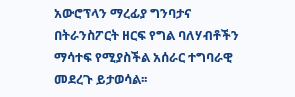አውሮፕላን ማረፊያ ግንባታና በትራንስፖርት ዘርፍ የግል ባለሃብቶችን ማሳተፍ የሚያስችል አሰራር ተግባራዊ መደረጉ ይታወሳል፡፡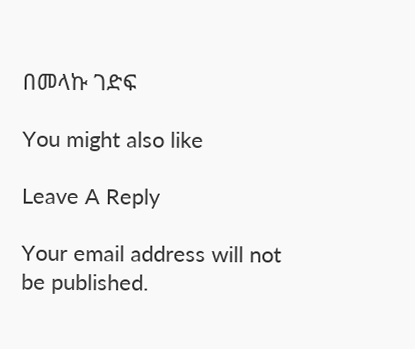በመላኩ ገድፍ

You might also like

Leave A Reply

Your email address will not be published.